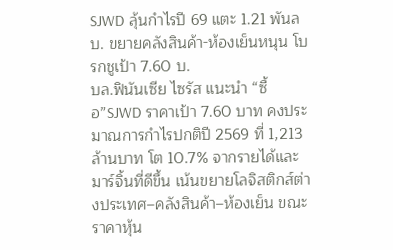SJWD ลุ้นกำไรปี 69 แตะ 1.21 พันลบ. ขยายคลังสินค้า-ห้องเย็นหนุน โบรกชูเป้า 7.60 บ.
บล.ฟินันเซีย ไซรัส แนะนำ “ซื้อ”SJWD ราคาเป้า 7.60 บาท คงประมาณการกำไรปกติปี 2569 ที่ 1,213 ล้านบาท โต 10.7% จากรายได้และมาร์จิ้นที่ดีขึ้น เน้นขยายโลจิสติกส์ต่างประเทศ–คลังสินค้า–ห้องเย็น ขณะราคาหุ้น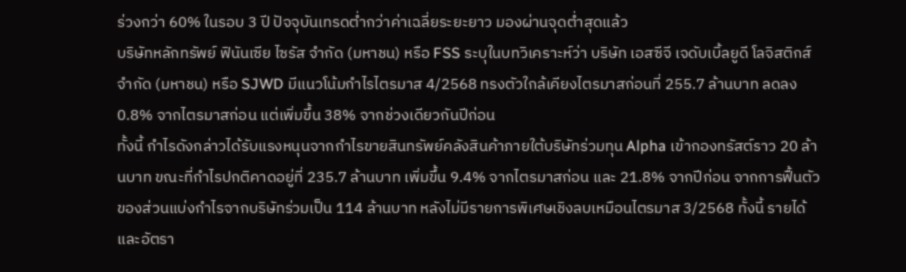ร่วงกว่า 60% ในรอบ 3 ปี ปัจจุบันเทรดต่ำกว่าค่าเฉลี่ยระยะยาว มองผ่านจุดต่ำสุดแล้ว
บริษัทหลักทรัพย์ ฟินันเซีย ไซรัส จำกัด (มหาชน) หรือ FSS ระบุในบทวิเคราะห์ว่า บริษัท เอสซีจี เจดับเบิ้ลยูดี โลจิสติกส์ จำกัด (มหาชน) หรือ SJWD มีแนวโน้มกำไรไตรมาส 4/2568 ทรงตัวใกล้เคียงไตรมาสก่อนที่ 255.7 ล้านบาท ลดลง 0.8% จากไตรมาสก่อน แต่เพิ่มขึ้น 38% จากช่วงเดียวกันปีก่อน
ทั้งนี้ กำไรดังกล่าวได้รับแรงหนุนจากกำไรขายสินทรัพย์คลังสินค้าภายใต้บริษัทร่วมทุน Alpha เข้ากองทรัสต์ราว 20 ล้านบาท ขณะที่กำไรปกติคาดอยู่ที่ 235.7 ล้านบาท เพิ่มขึ้น 9.4% จากไตรมาสก่อน และ 21.8% จากปีก่อน จากการฟื้นตัวของส่วนแบ่งกำไรจากบริษัทร่วมเป็น 114 ล้านบาท หลังไม่มีรายการพิเศษเชิงลบเหมือนไตรมาส 3/2568 ทั้งนี้ รายได้และอัตรา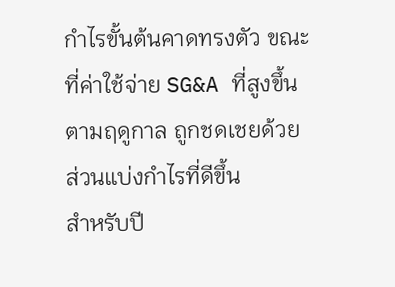กำไรขั้นต้นคาดทรงตัว ขณะที่ค่าใช้จ่าย SG&A ที่สูงขึ้นตามฤดูกาล ถูกชดเชยด้วยส่วนแบ่งกำไรที่ดีขึ้น
สำหรับปี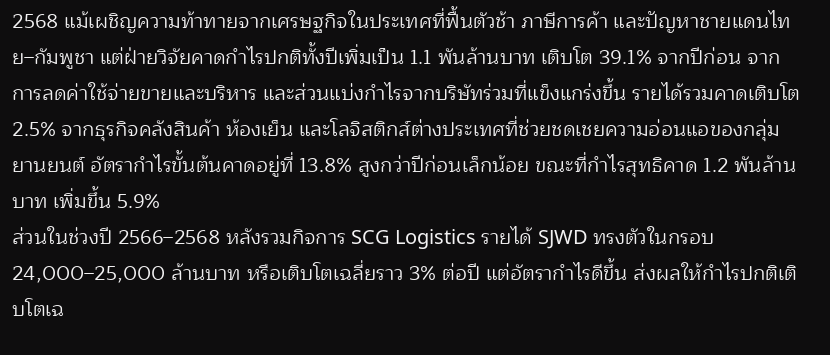2568 แม้เผชิญความท้าทายจากเศรษฐกิจในประเทศที่ฟื้นตัวช้า ภาษีการค้า และปัญหาชายแดนไทย–กัมพูชา แต่ฝ่ายวิจัยคาดกำไรปกติทั้งปีเพิ่มเป็น 1.1 พันล้านบาท เติบโต 39.1% จากปีก่อน จากการลดค่าใช้จ่ายขายและบริหาร และส่วนแบ่งกำไรจากบริษัทร่วมที่แข็งแกร่งขึ้น รายได้รวมคาดเติบโต 2.5% จากธุรกิจคลังสินค้า ห้องเย็น และโลจิสติกส์ต่างประเทศที่ช่วยชดเชยความอ่อนแอของกลุ่มยานยนต์ อัตรากำไรขั้นต้นคาดอยู่ที่ 13.8% สูงกว่าปีก่อนเล็กน้อย ขณะที่กำไรสุทธิคาด 1.2 พันล้านบาท เพิ่มขึ้น 5.9%
ส่วนในช่วงปี 2566–2568 หลังรวมกิจการ SCG Logistics รายได้ SJWD ทรงตัวในกรอบ 24,000–25,000 ล้านบาท หรือเติบโตเฉลี่ยราว 3% ต่อปี แต่อัตรากำไรดีขึ้น ส่งผลให้กำไรปกติเติบโตเฉ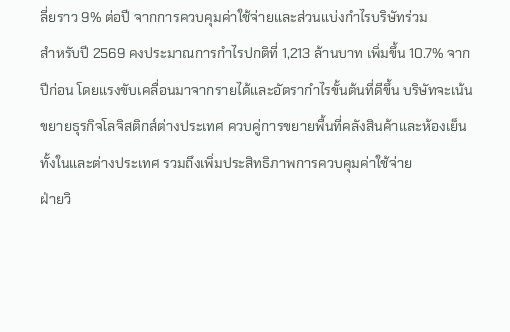ลี่ยราว 9% ต่อปี จากการควบคุมค่าใช้จ่ายและส่วนแบ่งกำไรบริษัทร่วม
สำหรับปี 2569 คงประมาณการกำไรปกติที่ 1,213 ล้านบาท เพิ่มขึ้น 10.7% จากปีก่อน โดยแรงขับเคลื่อนมาจากรายได้และอัตรากำไรขั้นต้นที่ดีขึ้น บริษัทจะเน้นขยายธุรกิจโลจิสติกส์ต่างประเทศ ควบคู่การขยายพื้นที่คลังสินค้าและห้องเย็นทั้งในและต่างประเทศ รวมถึงเพิ่มประสิทธิภาพการควบคุมค่าใช้จ่าย
ฝ่ายวิ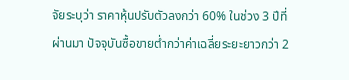จัยระบุว่า ราคาหุ้นปรับตัวลงกว่า 60% ในช่วง 3 ปีที่ผ่านมา ปัจจุบันซื้อขายต่ำกว่าค่าเฉลี่ยระยะยาวกว่า 2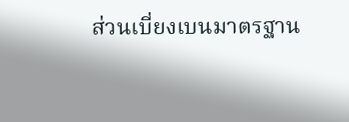ส่วนเบี่ยงเบนมาตรฐาน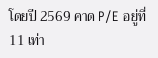โดยปี 2569 คาด P/E อยู่ที่ 11 เท่า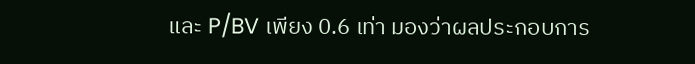และ P/BV เพียง 0.6 เท่า มองว่าผลประกอบการ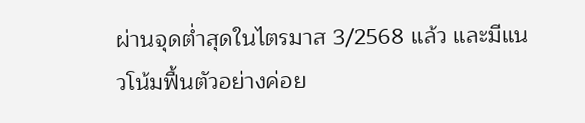ผ่านจุดต่ำสุดในไตรมาส 3/2568 แล้ว และมีแนวโน้มฟื้นตัวอย่างค่อย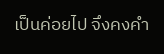เป็นค่อยไป จึงคงคำ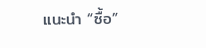แนะนำ “ซื้อ”